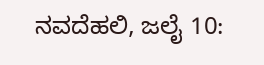ನವದೆಹಲಿ, ಜಲೈ 10: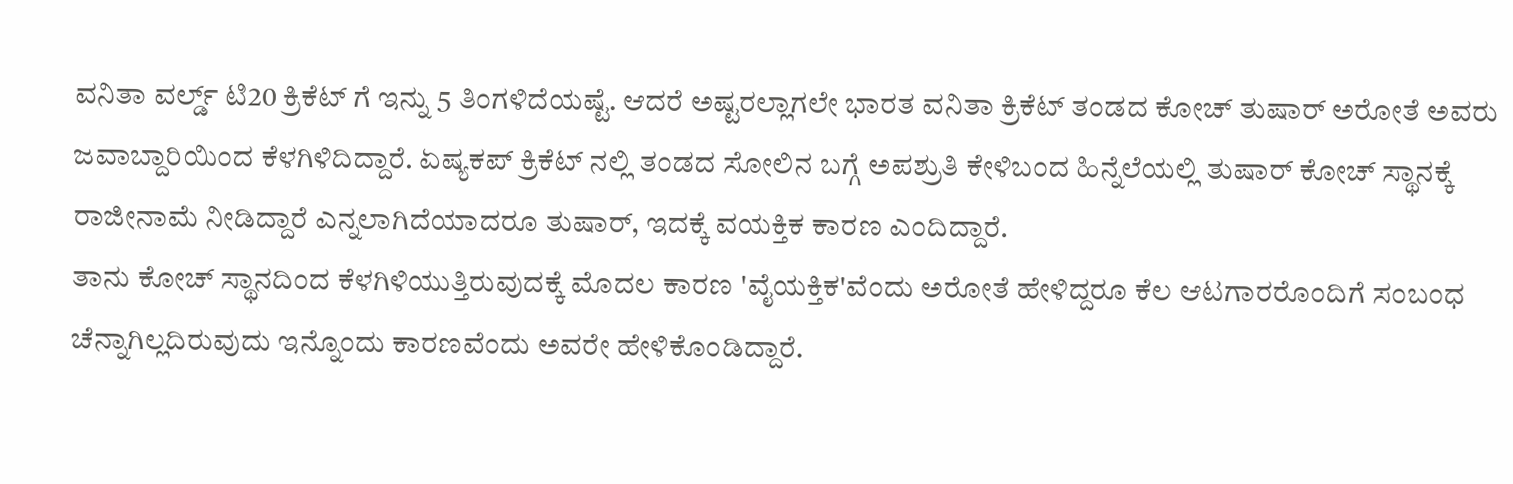ವನಿತಾ ವರ್ಲ್ಡ್ ಟಿ20 ಕ್ರಿಕೆಟ್ ಗೆ ಇನ್ನು 5 ತಿಂಗಳಿದೆಯಷ್ಟೆ. ಆದರೆ ಅಷ್ಟರಲ್ಲಾಗಲೇ ಭಾರತ ವನಿತಾ ಕ್ರಿಕೆಟ್ ತಂಡದ ಕೋಚ್ ತುಷಾರ್ ಅರೋತೆ ಅವರು ಜವಾಬ್ದಾರಿಯಿಂದ ಕೆಳಗಿಳಿದಿದ್ದಾರೆ. ಏಷ್ಯಕಪ್ ಕ್ರಿಕೆಟ್ ನಲ್ಲಿ ತಂಡದ ಸೋಲಿನ ಬಗ್ಗೆ ಅಪಶ್ರುತಿ ಕೇಳಿಬಂದ ಹಿನ್ನೆಲೆಯಲ್ಲಿ ತುಷಾರ್ ಕೋಚ್ ಸ್ಥಾನಕ್ಕೆ ರಾಜೀನಾಮೆ ನೀಡಿದ್ದಾರೆ ಎನ್ನಲಾಗಿದೆಯಾದರೂ ತುಷಾರ್, ಇದಕ್ಕೆ ವಯಕ್ತಿಕ ಕಾರಣ ಎಂದಿದ್ದಾರೆ.
ತಾನು ಕೋಚ್ ಸ್ಥಾನದಿಂದ ಕೆಳಗಿಳಿಯುತ್ತಿರುವುದಕ್ಕೆ ಮೊದಲ ಕಾರಣ 'ವೈಯಕ್ತಿಕ'ವೆಂದು ಅರೋತೆ ಹೇಳಿದ್ದರೂ ಕೆಲ ಆಟಗಾರರೊಂದಿಗೆ ಸಂಬಂಧ ಚೆನ್ನಾಗಿಲ್ಲದಿರುವುದು ಇನ್ನೊಂದು ಕಾರಣವೆಂದು ಅವರೇ ಹೇಳಿಕೊಂಡಿದ್ದಾರೆ.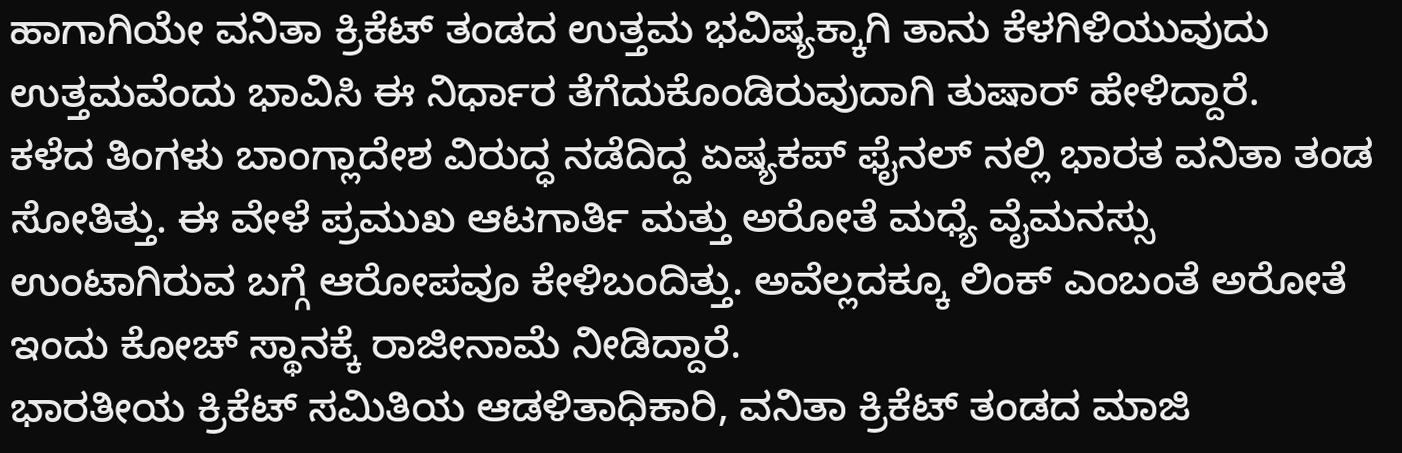ಹಾಗಾಗಿಯೇ ವನಿತಾ ಕ್ರಿಕೆಟ್ ತಂಡದ ಉತ್ತಮ ಭವಿಷ್ಯಕ್ಕಾಗಿ ತಾನು ಕೆಳಗಿಳಿಯುವುದು ಉತ್ತಮವೆಂದು ಭಾವಿಸಿ ಈ ನಿರ್ಧಾರ ತೆಗೆದುಕೊಂಡಿರುವುದಾಗಿ ತುಷಾರ್ ಹೇಳಿದ್ದಾರೆ.
ಕಳೆದ ತಿಂಗಳು ಬಾಂಗ್ಲಾದೇಶ ವಿರುದ್ಧ ನಡೆದಿದ್ದ ಏಷ್ಯಕಪ್ ಫೈನಲ್ ನಲ್ಲಿ ಭಾರತ ವನಿತಾ ತಂಡ ಸೋತಿತ್ತು. ಈ ವೇಳೆ ಪ್ರಮುಖ ಆಟಗಾರ್ತಿ ಮತ್ತು ಅರೋತೆ ಮಧ್ಯೆ ವೈಮನಸ್ಸು ಉಂಟಾಗಿರುವ ಬಗ್ಗೆ ಆರೋಪವೂ ಕೇಳಿಬಂದಿತ್ತು. ಅವೆಲ್ಲದಕ್ಕೂ ಲಿಂಕ್ ಎಂಬಂತೆ ಅರೋತೆ ಇಂದು ಕೋಚ್ ಸ್ಥಾನಕ್ಕೆ ರಾಜೀನಾಮೆ ನೀಡಿದ್ದಾರೆ.
ಭಾರತೀಯ ಕ್ರಿಕೆಟ್ ಸಮಿತಿಯ ಆಡಳಿತಾಧಿಕಾರಿ, ವನಿತಾ ಕ್ರಿಕೆಟ್ ತಂಡದ ಮಾಜಿ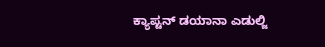ಕ್ಯಾಪ್ಟನ್ ಡಯಾನಾ ಎಡುಲ್ಜಿ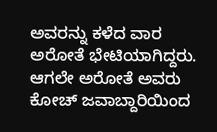ಅವರನ್ನು ಕಳೆದ ವಾರ ಅರೋತೆ ಭೇಟಿಯಾಗಿದ್ದರು. ಆಗಲೇ ಅರೋತೆ ಅವರು ಕೋಚ್ ಜವಾಬ್ದಾರಿಯಿಂದ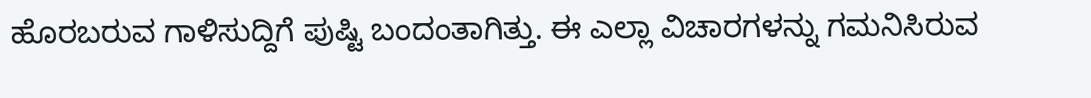ಹೊರಬರುವ ಗಾಳಿಸುದ್ದಿಗೆ ಪುಷ್ಟಿ ಬಂದಂತಾಗಿತ್ತು. ಈ ಎಲ್ಲಾ ವಿಚಾರಗಳನ್ನು ಗಮನಿಸಿರುವ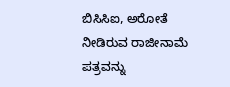ಬಿಸಿಸಿಐ, ಅರೋತೆ ನೀಡಿರುವ ರಾಜೀನಾಮೆ ಪತ್ರವನ್ನು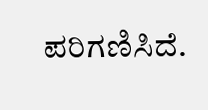ಪರಿಗಣಿಸಿದೆ.